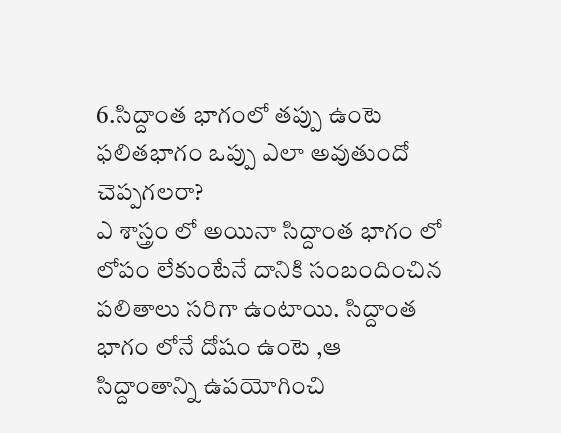6.సిద్దాంత భాగంలో తప్పు ఉంటె ఫలితభాగం ఒప్పు ఎలా అవుతుందో చెప్పగలరా?
ఎ శాస్త్రం లో అయినా సిద్దాంత భాగం లో లోపం లేకుంటేనే దానికి సంబందించిన పలితాలు సరిగా ఉంటాయి. సిద్దాంత భాగం లోనే దోషం ఉంటె ,ఆ సిద్దాంతాన్ని ఉపయోగించి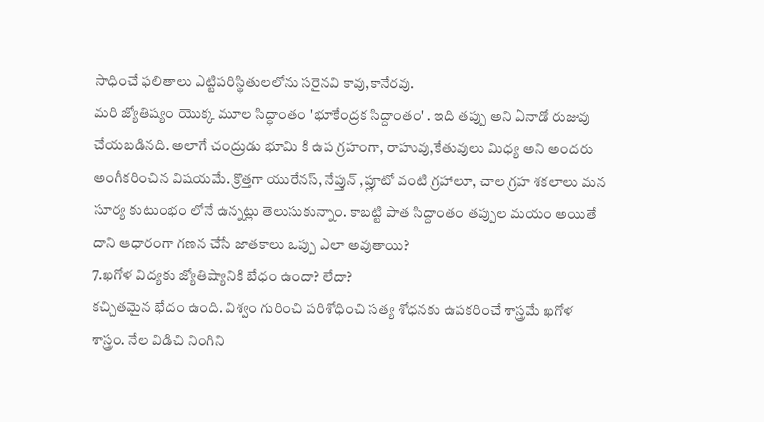సాధించే ఫలితాలు ఎట్టిపరిస్థితులలోను సరైనవి కావు,కానేరవు.
మరి జ్యోతిష్యం యొక్క మూల సిద్ధాంతం 'భూకేంద్రక సిద్దాంతం' . ఇది తప్పు అని ఏనాడో రుజువు చేయబడినది. అలాగే చంద్రుడు భూమి కి ఉప గ్రహంగా, రాహువు,కేతువులు మిధ్య అని అందరు అంగీకరించిన విషయమే. క్రొత్తగా యురేనస్, నేప్తున్ ,ప్లూటో వంటి గ్రహాలూ, చాల గ్రహ శకలాలు మన సూర్య కుటుంభం లోనే ఉన్నట్లు తెలుసుకున్నాం. కాబట్టి పాత సిద్దాంతం తప్పుల మయం అయితే దాని ఆధారంగా గణన చేసే జాతకాలు ఒప్పు ఎలా అవుతాయి?
7.ఖగోళ విద్యకు జ్యోతిష్యానికి బేధం ఉందా? లేదా?
కచ్చితమైన భేదం ఉంది. విశ్వం గురించి పరిశోధించి సత్య శోధనకు ఉపకరించే శాస్త్రమే ఖగోళ శాస్త్రం. నేల విడిచి నింగిని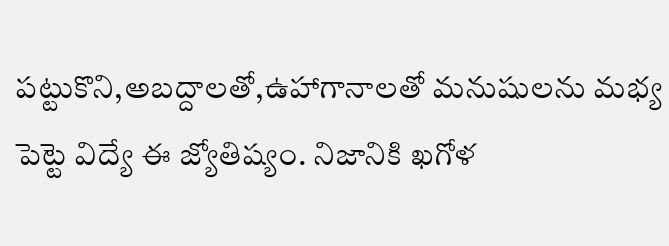పట్టుకొని,అబద్దాలతో,ఉహాగానాలతో మనుషులను మభ్య పెట్టె విద్యే ఈ జ్యోతిష్యం. నిజానికి ఖగోళ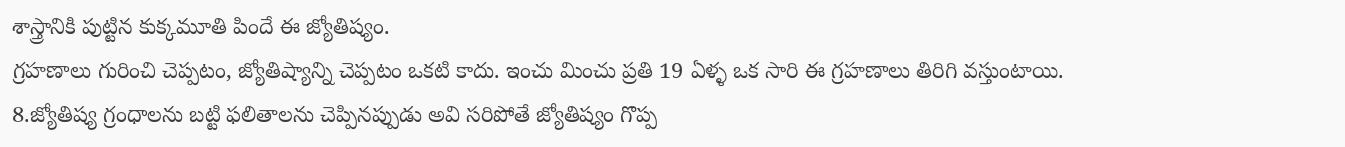శాస్త్రానికి పుట్టిన కుక్కమూతి పిందే ఈ జ్యోతిష్యం.
గ్రహణాలు గురించి చెప్పటం, జ్యోతిష్యాన్ని చెప్పటం ఒకటి కాదు. ఇంచు మించు ప్రతి 19 ఏళ్ళ ఒక సారి ఈ గ్రహణాలు తిరిగి వస్తుంటాయి.
8.జ్యోతిష్య గ్రంధాలను బట్టి ఫలితాలను చెప్పినప్పుడు అవి సరిపోతే జ్యోతిష్యం గొప్ప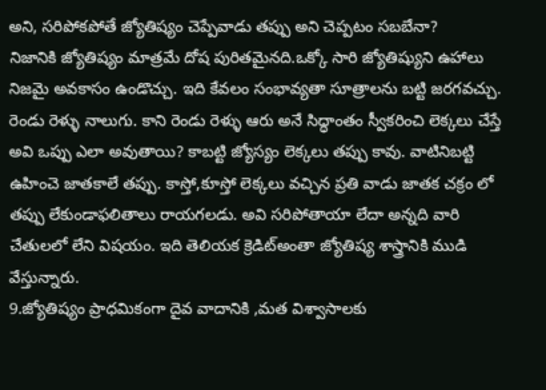అని, సరిపోకపోతే జ్యోతిష్యం చెప్పేవాడు తప్పు అని చెప్పటం సబబేనా?
నిజానికి జ్యోతిష్యం మాత్రమే దోష పురితమైనది.ఒక్కో సారి జ్యోతిష్యుని ఉహాలు నిజమై అవకాసం ఉండొచ్చు. ఇది కేవలం సంభావ్యతా సూత్రాలను బట్టి జరగవచ్చు. రెండు రెళ్ళు నాలుగు. కాని రెండు రెళ్ళు ఆరు అనే సిద్ధాంతం స్వీకరించి లెక్కలు చేస్తే అవి ఒప్పు ఎలా అవుతాయి? కాబట్టి జ్యోస్యం లెక్కలు తప్పు కావు. వాటినిబట్టి ఉహించె జాతకాలే తప్పు. కాస్తో,కూస్తో లెక్కలు వచ్చిన ప్రతి వాడు జాతక చక్రం లో తప్పు లేకుండాఫలితాలు రాయగలడు. అవి సరిపోతాయా లేదా అన్నది వారి చేతులలో లేని విషయం. ఇది తెలియక క్రెడిట్అంతా జ్యోతిష్య శాస్త్రానికి ముడి వేస్తున్నారు.
9.జ్యోతిష్యం ప్రాధమికంగా దైవ వాదానికి ,మత విశ్వాసాలకు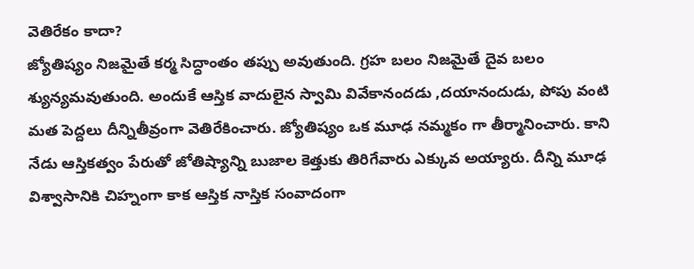వెతిరేకం కాదా?
జ్యోతిష్యం నిజమైతే కర్మ సిద్ధాంతం తప్పు అవుతుంది. గ్రహ బలం నిజమైతే దైవ బలం శ్యున్యమవుతుంది. అందుకే ఆస్తిక వాదులైన స్వామి వివేకానందడు ,దయానందుడు, పోపు వంటి మత పెద్దలు దీన్నితీవ్రంగా వెతిరేకించారు. జ్యోతిష్యం ఒక మూఢ నమ్మకం గా తీర్మానించారు. కాని నేడు ఆస్తికత్వం పేరుతో జోతిష్యాన్ని బుజాల కెత్తుకు తిరిగేవారు ఎక్కువ అయ్యారు. దీన్ని మూఢ విశ్వాసానికి చిహ్నంగా కాక ఆస్తిక నాస్తిక సంవాదంగా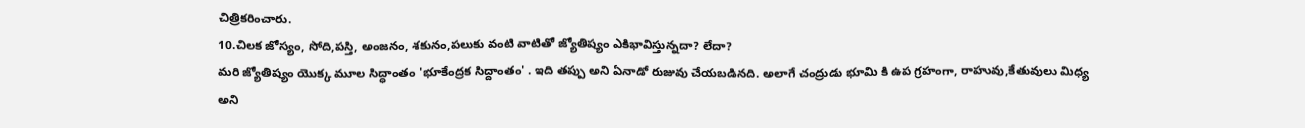చిత్రికరించారు.
10.చిలక జోస్యం, సోది,పస్తి, అంజనం, శకునం,పలుకు వంటి వాటితో జ్యోతిష్యం ఎకిభావిస్తున్నదా? లేదా?
మరి జ్యోతిష్యం యొక్క మూల సిద్ధాంతం 'భూకేంద్రక సిద్దాంతం' . ఇది తప్పు అని ఏనాడో రుజువు చేయబడినది. అలాగే చంద్రుడు భూమి కి ఉప గ్రహంగా, రాహువు,కేతువులు మిధ్య అని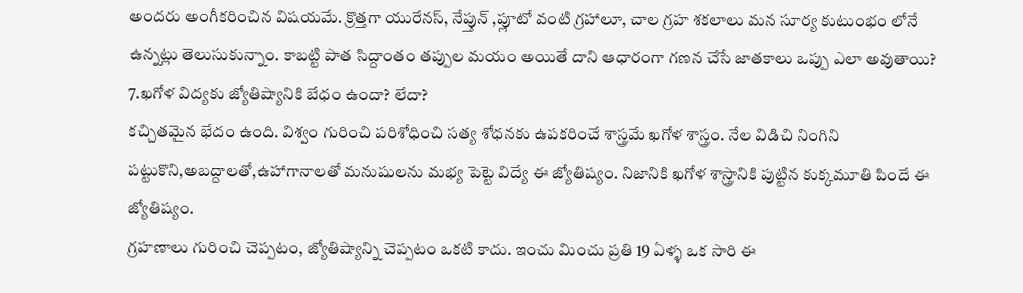అందరు అంగీకరించిన విషయమే. క్రొత్తగా యురేనస్, నేప్తున్ ,ప్లూటో వంటి గ్రహాలూ, చాల గ్రహ శకలాలు మన సూర్య కుటుంభం లోనే ఉన్నట్లు తెలుసుకున్నాం. కాబట్టి పాత సిద్దాంతం తప్పుల మయం అయితే దాని ఆధారంగా గణన చేసే జాతకాలు ఒప్పు ఎలా అవుతాయి?
7.ఖగోళ విద్యకు జ్యోతిష్యానికి బేధం ఉందా? లేదా?
కచ్చితమైన భేదం ఉంది. విశ్వం గురించి పరిశోధించి సత్య శోధనకు ఉపకరించే శాస్త్రమే ఖగోళ శాస్త్రం. నేల విడిచి నింగిని పట్టుకొని,అబద్దాలతో,ఉహాగానాలతో మనుషులను మభ్య పెట్టె విద్యే ఈ జ్యోతిష్యం. నిజానికి ఖగోళ శాస్త్రానికి పుట్టిన కుక్కమూతి పిందే ఈ జ్యోతిష్యం.
గ్రహణాలు గురించి చెప్పటం, జ్యోతిష్యాన్ని చెప్పటం ఒకటి కాదు. ఇంచు మించు ప్రతి 19 ఏళ్ళ ఒక సారి ఈ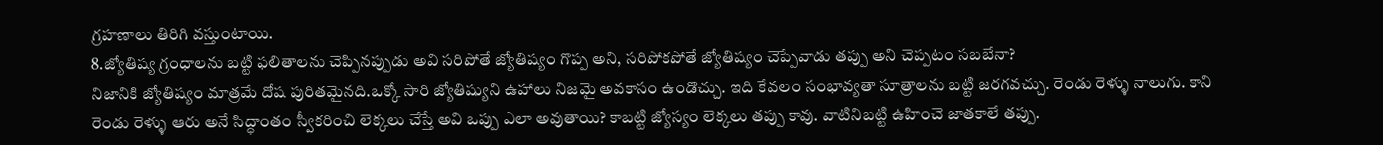గ్రహణాలు తిరిగి వస్తుంటాయి.
8.జ్యోతిష్య గ్రంధాలను బట్టి ఫలితాలను చెప్పినప్పుడు అవి సరిపోతే జ్యోతిష్యం గొప్ప అని, సరిపోకపోతే జ్యోతిష్యం చెప్పేవాడు తప్పు అని చెప్పటం సబబేనా?
నిజానికి జ్యోతిష్యం మాత్రమే దోష పురితమైనది.ఒక్కో సారి జ్యోతిష్యుని ఉహాలు నిజమై అవకాసం ఉండొచ్చు. ఇది కేవలం సంభావ్యతా సూత్రాలను బట్టి జరగవచ్చు. రెండు రెళ్ళు నాలుగు. కాని రెండు రెళ్ళు ఆరు అనే సిద్ధాంతం స్వీకరించి లెక్కలు చేస్తే అవి ఒప్పు ఎలా అవుతాయి? కాబట్టి జ్యోస్యం లెక్కలు తప్పు కావు. వాటినిబట్టి ఉహించె జాతకాలే తప్పు.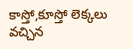కాస్తో,కూస్తో లెక్కలు వచ్చిన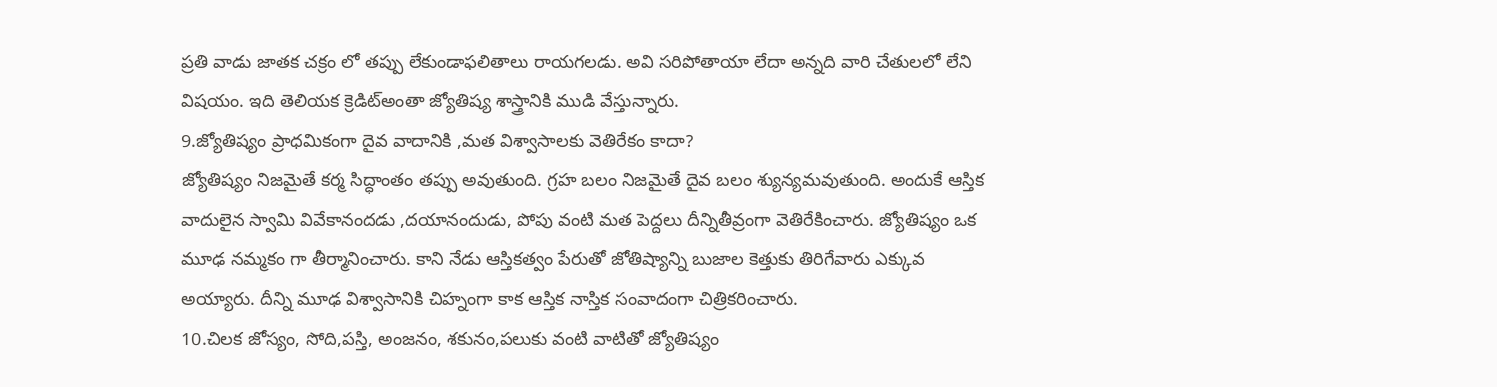ప్రతి వాడు జాతక చక్రం లో తప్పు లేకుండాఫలితాలు రాయగలడు. అవి సరిపోతాయా లేదా అన్నది వారి చేతులలో లేని విషయం. ఇది తెలియక క్రెడిట్అంతా జ్యోతిష్య శాస్త్రానికి ముడి వేస్తున్నారు.
9.జ్యోతిష్యం ప్రాధమికంగా దైవ వాదానికి ,మత విశ్వాసాలకు వెతిరేకం కాదా?
జ్యోతిష్యం నిజమైతే కర్మ సిద్ధాంతం తప్పు అవుతుంది. గ్రహ బలం నిజమైతే దైవ బలం శ్యున్యమవుతుంది. అందుకే ఆస్తిక వాదులైన స్వామి వివేకానందడు ,దయానందుడు, పోపు వంటి మత పెద్దలు దీన్నితీవ్రంగా వెతిరేకించారు. జ్యోతిష్యం ఒక మూఢ నమ్మకం గా తీర్మానించారు. కాని నేడు ఆస్తికత్వం పేరుతో జోతిష్యాన్ని బుజాల కెత్తుకు తిరిగేవారు ఎక్కువ అయ్యారు. దీన్ని మూఢ విశ్వాసానికి చిహ్నంగా కాక ఆస్తిక నాస్తిక సంవాదంగా చిత్రికరించారు.
10.చిలక జోస్యం, సోది,పస్తి, అంజనం, శకునం,పలుకు వంటి వాటితో జ్యోతిష్యం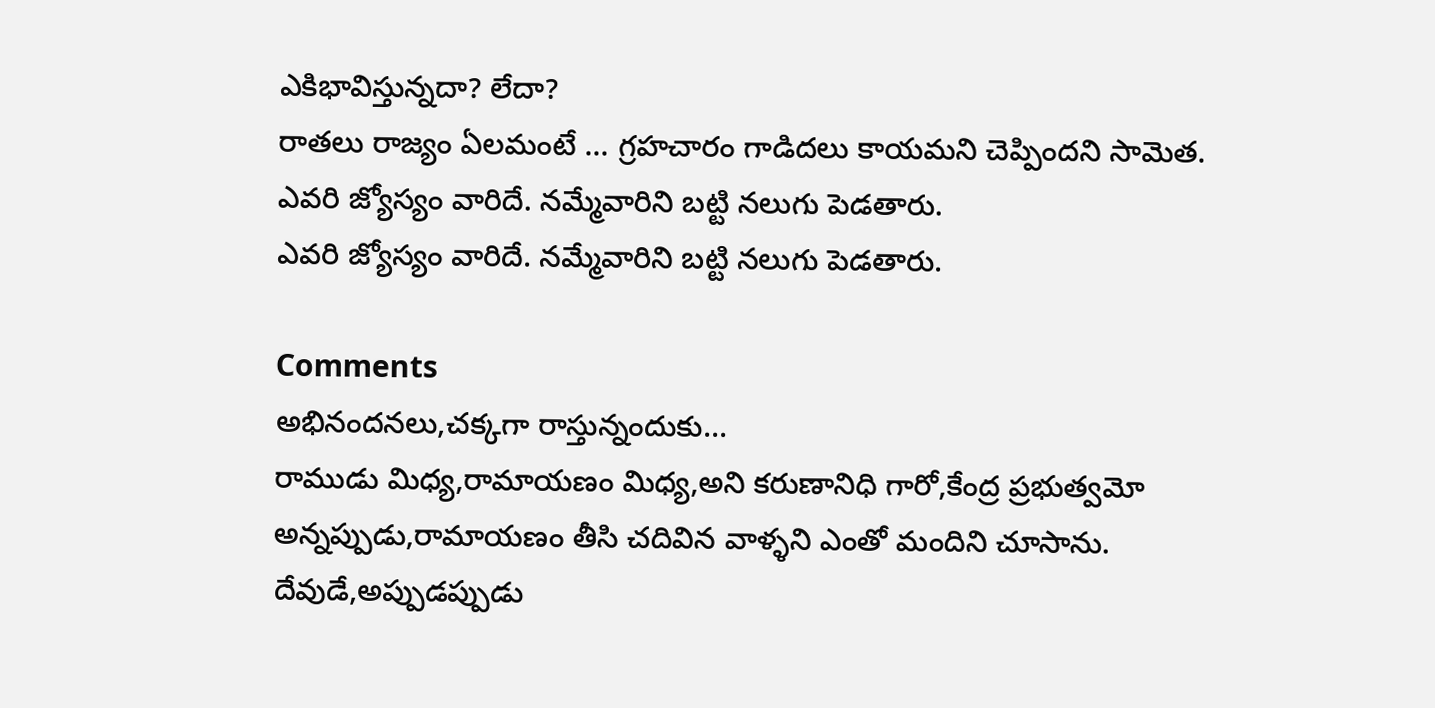ఎకిభావిస్తున్నదా? లేదా?
రాతలు రాజ్యం ఏలమంటే ... గ్రహచారం గాడిదలు కాయమని చెప్పిందని సామెత.
ఎవరి జ్యోస్యం వారిదే. నమ్మేవారిని బట్టి నలుగు పెడతారు.
ఎవరి జ్యోస్యం వారిదే. నమ్మేవారిని బట్టి నలుగు పెడతారు.

Comments
అభినందనలు,చక్కగా రాస్తున్నందుకు...
రాముడు మిధ్య,రామాయణం మిధ్య,అని కరుణానిధి గారో,కేంద్ర ప్రభుత్వమో అన్నప్పుడు,రామాయణం తీసి చదివిన వాళ్ళని ఎంతో మందిని చూసాను.
దేవుడే,అప్పుడప్పుడు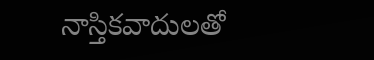నాస్తికవాదులతో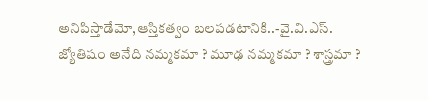అనిపిస్తాడేమో,ఆస్తికత్వం బలపడటానికి..-వై.వి.ఎస్.
జ్యోతిషం అనేది నమ్మకమా ? మూఢ నమ్మకమా ? శాస్త్రమా ?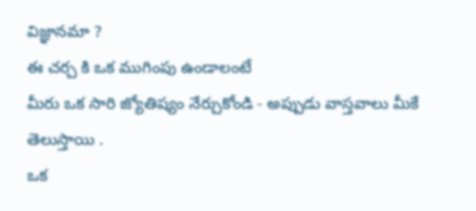విజ్ఞానమా ?
ఈ చర్చ కి ఒక ముగింపు ఉండాలంటే
మీరు ఒక సారి జ్యోతిష్యం నేర్చుకోండి - అప్పుడు వాస్తవాలు మీకే తెలుస్తాయి .
ఒక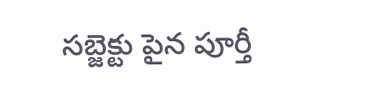సబ్జెక్టు పైన పూర్తీ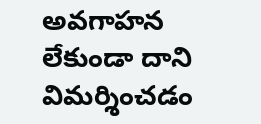అవగాహన లేకుండా దాని విమర్శించడం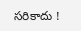సరికాదు !